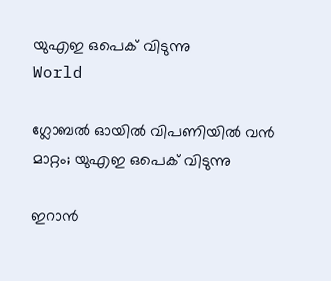യുഎഇ ഒപെക് വിടുന്നു
World

ഗ്ലോബൽ ഓയിൽ വിപണിയിൽ വൻ മാറ്റം; യുഎഇ ഒപെക് വിടുന്നു

ഇറാൻ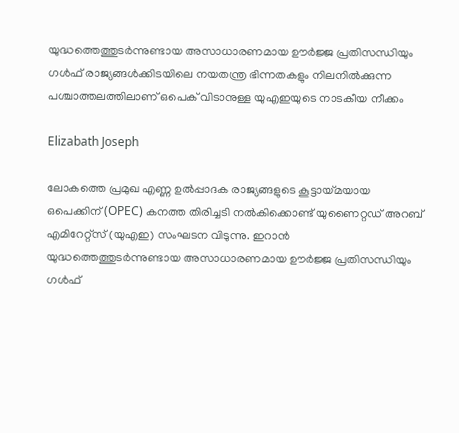യുദ്ധത്തെത്തുടർന്നുണ്ടായ അസാധാരണമായ ഊർജ്ജ പ്രതിസന്ധിയും ഗൾഫ് രാജ്യങ്ങൾക്കിടയിലെ നയതന്ത്ര ഭിന്നതകളും നിലനിൽക്കുന്ന പശ്ചാത്തലത്തിലാണ് ഒപെക് വിടാനുള്ള യുഎഇയുടെ നാടകീയ നീക്കം

Elizabath Joseph

ലോകത്തെ പ്രമുഖ എണ്ണ ഉൽപ്പാദക രാജ്യങ്ങളുടെ കൂട്ടായ്മയായ ഒപെക്കിന് (OPEC) കനത്ത തിരിച്ചടി നൽകിക്കൊണ്ട് യുണൈറ്റഡ് അറബ് എമിറേറ്റ്സ് (യുഎഇ) സംഘടന വിടുന്നു. ഇറാൻ യുദ്ധത്തെത്തുടർന്നുണ്ടായ അസാധാരണമായ ഊർജ്ജ പ്രതിസന്ധിയും ഗൾഫ്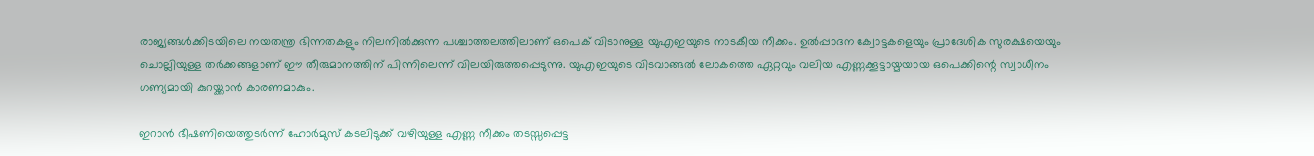രാജ്യങ്ങൾക്കിടയിലെ നയതന്ത്ര ഭിന്നതകളും നിലനിൽക്കുന്ന പശ്ചാത്തലത്തിലാണ് ഒപെക് വിടാനുള്ള യുഎഇയുടെ നാടകീയ നീക്കം. ഉൽപ്പാദന ക്വോട്ടകളെയും പ്രാദേശിക സുരക്ഷയെയും ചൊല്ലിയുള്ള തർക്കങ്ങളാണ് ഈ തീരുമാനത്തിന് പിന്നിലെന്ന് വിലയിരുത്തപ്പെടുന്നു. യുഎഇയുടെ വിടവാങ്ങൽ ലോകത്തെ ഏറ്റവും വലിയ എണ്ണക്കൂട്ടായ്മയായ ഒപെക്കിന്റെ സ്വാധീനം ഗണ്യമായി കുറയ്ക്കാൻ കാരണമാകും.

ഇറാൻ ഭീഷണിയെത്തുടർന്ന് ഹോർമുസ് കടലിടുക്ക് വഴിയുള്ള എണ്ണ നീക്കം തടസ്സപ്പെട്ട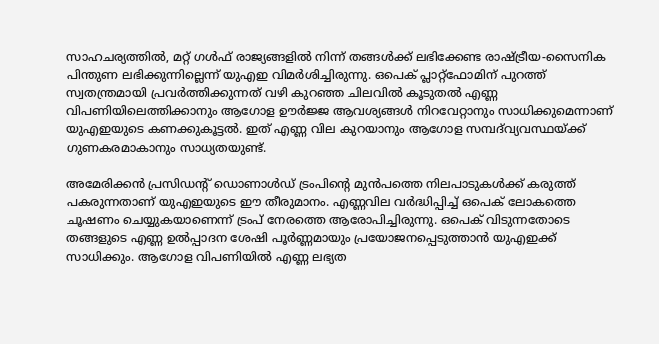സാഹചര്യത്തിൽ, മറ്റ് ഗൾഫ് രാജ്യങ്ങളിൽ നിന്ന് തങ്ങൾക്ക് ലഭിക്കേണ്ട രാഷ്ട്രീയ-സൈനിക പിന്തുണ ലഭിക്കുന്നില്ലെന്ന് യുഎഇ വിമർശിച്ചിരുന്നു. ഒപെക് പ്ലാറ്റ്‌ഫോമിന് പുറത്ത് സ്വതന്ത്രമായി പ്രവർത്തിക്കുന്നത് വഴി കുറഞ്ഞ ചിലവിൽ കൂടുതൽ എണ്ണ വിപണിയിലെത്തിക്കാനും ആഗോള ഊർജ്ജ ആവശ്യങ്ങൾ നിറവേറ്റാനും സാധിക്കുമെന്നാണ് യുഎഇയുടെ കണക്കുകൂട്ടൽ. ഇത് എണ്ണ വില കുറയാനും ആഗോള സമ്പദ്‌വ്യവസ്ഥയ്ക്ക് ഗുണകരമാകാനും സാധ്യതയുണ്ട്.

അമേരിക്കൻ പ്രസിഡന്റ് ഡൊണാൾഡ് ട്രംപിന്റെ മുൻപത്തെ നിലപാടുകൾക്ക് കരുത്ത് പകരുന്നതാണ് യുഎഇയുടെ ഈ തീരുമാനം. എണ്ണവില വർദ്ധിപ്പിച്ച് ഒപെക് ലോകത്തെ ചൂഷണം ചെയ്യുകയാണെന്ന് ട്രംപ് നേരത്തെ ആരോപിച്ചിരുന്നു. ഒപെക് വിടുന്നതോടെ തങ്ങളുടെ എണ്ണ ഉൽപ്പാദന ശേഷി പൂർണ്ണമായും പ്രയോജനപ്പെടുത്താൻ യുഎഇക്ക് സാധിക്കും. ആഗോള വിപണിയിൽ എണ്ണ ലഭ്യത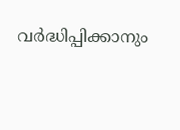വർദ്ധിപ്പിക്കാനും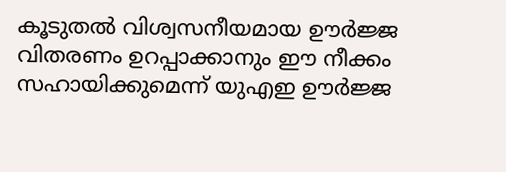കൂടുതൽ വിശ്വസനീയമായ ഊർജ്ജ വിതരണം ഉറപ്പാക്കാനും ഈ നീക്കം സഹായിക്കുമെന്ന് യുഎഇ ഊർജ്ജ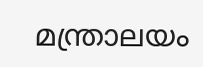മന്ത്രാലയം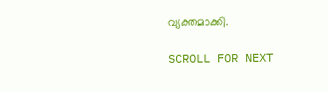വ്യക്തമാക്കി.

SCROLL FOR NEXT